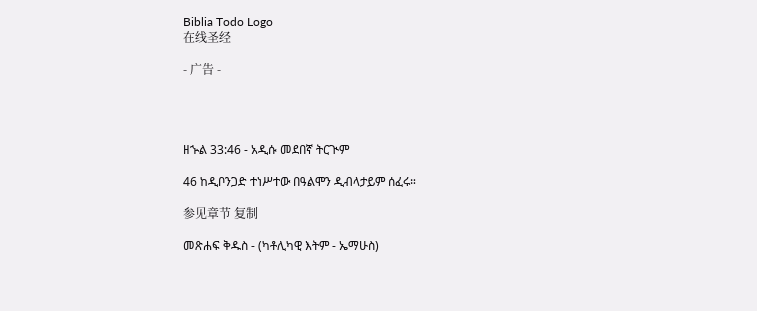Biblia Todo Logo
在线圣经

- 广告 -




ዘኍል 33:46 - አዲሱ መደበኛ ትርጒም

46 ከዲቦንጋድ ተነሥተው በዓልሞን ዲብላታይም ሰፈሩ።

参见章节 复制

መጽሐፍ ቅዱስ - (ካቶሊካዊ እትም - ኤማሁስ)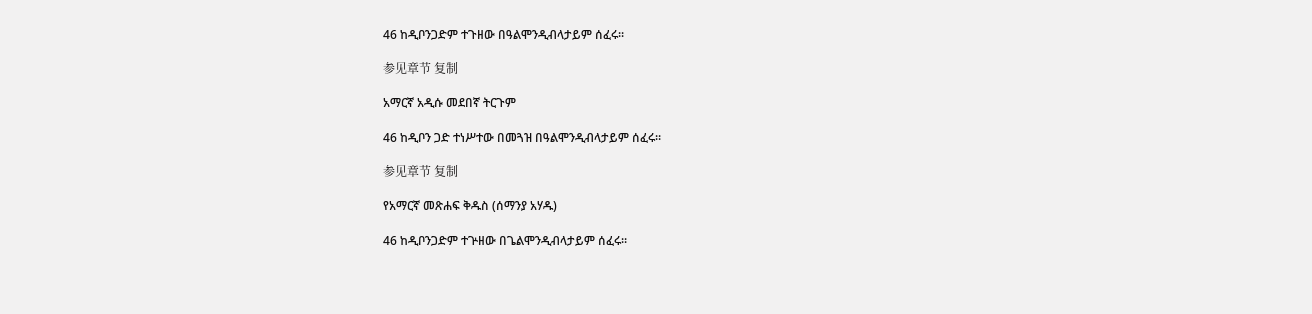46 ከዲቦንጋድም ተጉዘው በዓልሞንዲብላታይም ሰፈሩ።

参见章节 复制

አማርኛ አዲሱ መደበኛ ትርጉም

46 ከዲቦን ጋድ ተነሥተው በመጓዝ በዓልሞንዲብላታይም ሰፈሩ።

参见章节 复制

የአማርኛ መጽሐፍ ቅዱስ (ሰማንያ አሃዱ)

46 ከዲቦንጋድም ተጕዘው በጌልሞንዲብላታይም ሰፈሩ።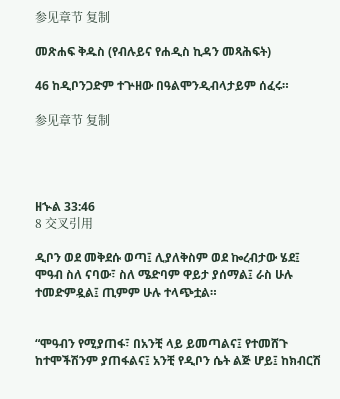参见章节 复制

መጽሐፍ ቅዱስ (የብሉይና የሐዲስ ኪዳን መጻሕፍት)

46 ከዲቦንጋድም ተጕዘው በዓልሞንዲብላታይም ሰፈሩ።

参见章节 复制




ዘኍል 33:46
8 交叉引用

ዲቦን ወደ መቅደሱ ወጣ፤ ሊያለቅስም ወደ ኰረብታው ሄደ፤ ሞዓብ ስለ ናባው፣ ስለ ሜድባም ዋይታ ያሰማል፤ ራስ ሁሉ ተመድምዷል፤ ጢምም ሁሉ ተላጭቷል።


“ሞዓብን የሚያጠፋ፣ በአንቺ ላይ ይመጣልና፤ የተመሸጉ ከተሞችሽንም ያጠፋልና፤ አንቺ የዲቦን ሴት ልጅ ሆይ፤ ከክብርሽ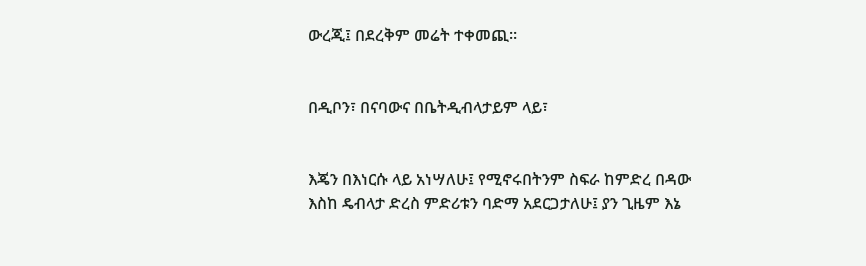ውረጂ፤ በደረቅም መሬት ተቀመጪ።


በዲቦን፣ በናባውና በቤትዲብላታይም ላይ፣


እጄን በእነርሱ ላይ አነሣለሁ፤ የሚኖሩበትንም ስፍራ ከምድረ በዳው እስከ ዴብላታ ድረስ ምድሪቱን ባድማ አደርጋታለሁ፤ ያን ጊዜም እኔ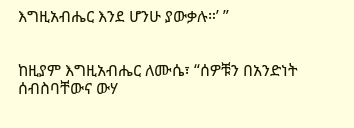እግዚአብሔር እንደ ሆንሁ ያውቃሉ።’ ”


ከዚያም እግዚአብሔር ለሙሴ፣ “ሰዎቹን በአንድነት ሰብስባቸውና ውሃ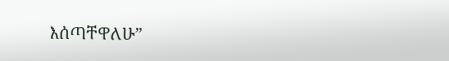እሰጣቸዋለሁ”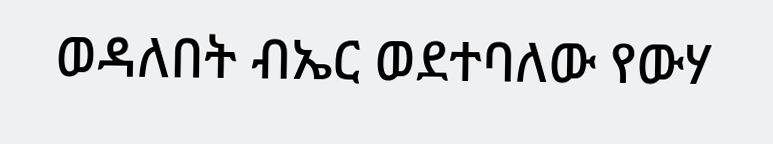ወዳለበት ብኤር ወደተባለው የውሃ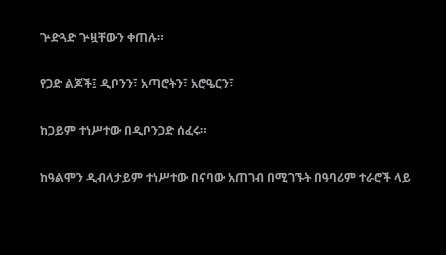ጕድጓድ ጕዟቸውን ቀጠሉ።


የጋድ ልጆች፤ ዲቦንን፣ አጣሮትን፣ አሮዔርን፣


ከጋይም ተነሥተው በዲቦንጋድ ሰፈሩ።


ከዓልሞን ዲብላታይም ተነሥተው በናባው አጠገብ በሚገኙት በዓባሪም ተራሮች ላይ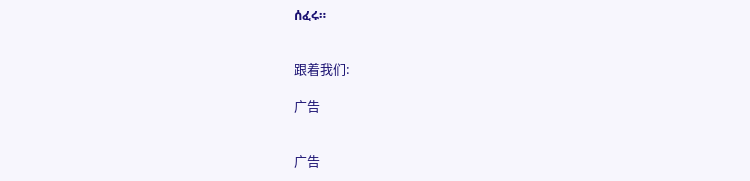ሰፈሩ።


跟着我们:

广告


广告